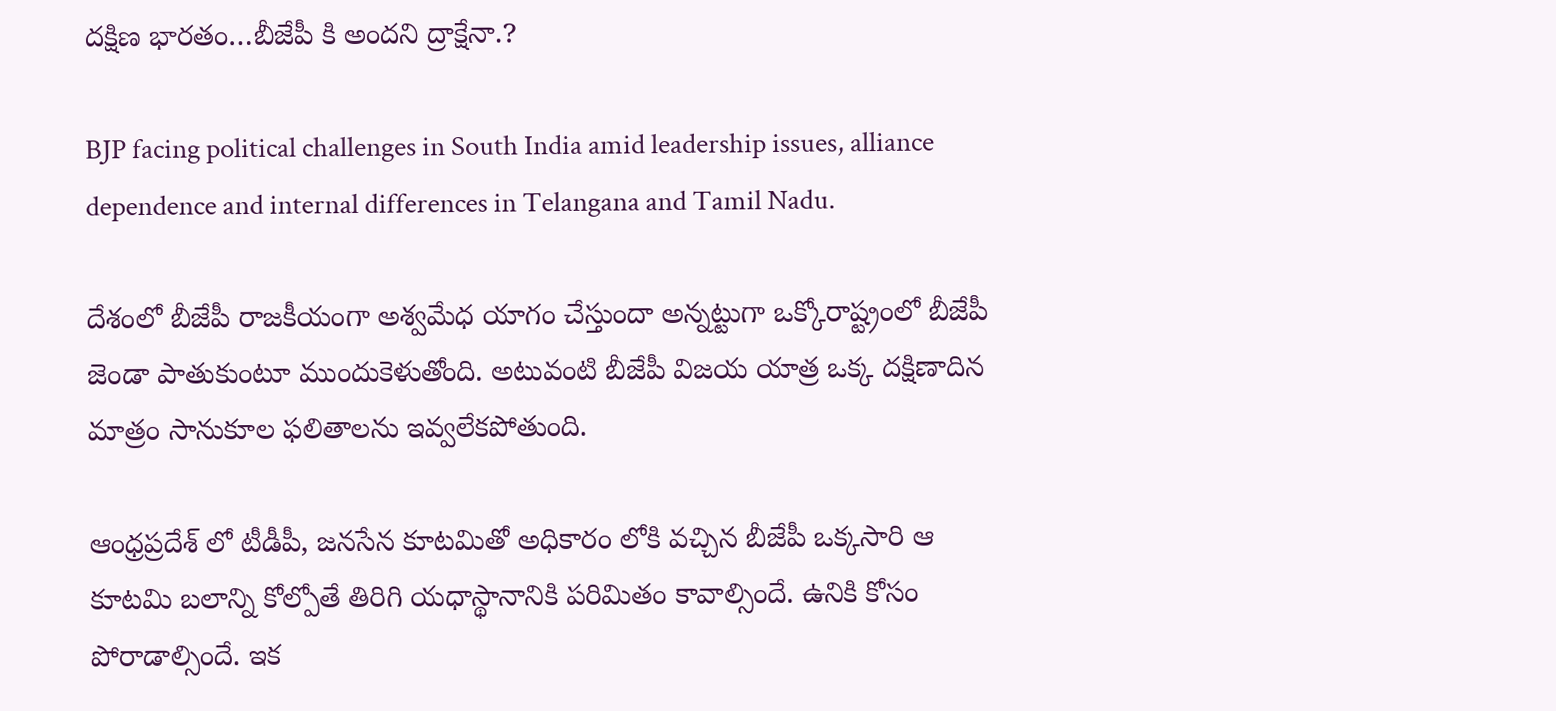దక్షిణ భారతం…బీజేపీ కి అందని ద్రాక్షేనా.?

BJP facing political challenges in South India amid leadership issues, alliance dependence and internal differences in Telangana and Tamil Nadu.

దేశంలో బీజేపీ రాజకీయంగా అశ్వమేధ యాగం చేస్తుందా అన్నట్టుగా ఒక్కోరాష్ట్రంలో బీజేపీ జెండా పాతుకుంటూ ముందుకెళుతోంది. అటువంటి బీజేపీ విజయ యాత్ర ఒక్క దక్షిణాదిన మాత్రం సానుకూల ఫలితాలను ఇవ్వలేకపోతుంది.

ఆంధ్రప్రదేశ్ లో టీడీపీ, జనసేన కూటమితో అధికారం లోకి వచ్చిన బీజేపీ ఒక్కసారి ఆ కూటమి బలాన్ని కోల్పోతే తిరిగి యధాస్థానానికి పరిమితం కావాల్సిందే. ఉనికి కోసం పోరాడాల్సిందే. ఇక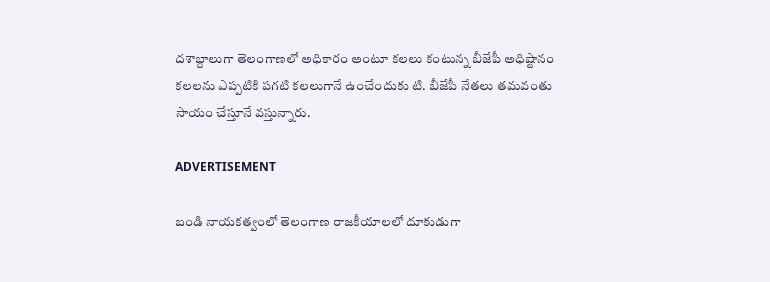దశాబ్దాలుగా తెలంగాణలో అధికారం అంటూ కలలు కంటున్న బీజేపీ అధిష్టానం కలలను ఎప్పటికి పగటి కలలుగానే ఉంచేందుకు టి. బీజేపీ నేతలు తమవంతు సాయం చేస్తూనే వస్తున్నారు.

ADVERTISEMENT

బండి నాయకత్వంలో తెలంగాణ రాజకీయాలలో దూకుడుగా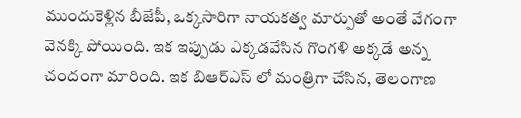ముందుకెళ్లిన బీజేపీ, ఒక్కసారిగా నాయకత్వ మార్పుతో అంతే వేగంగా వెనక్కి పోయింది. ఇక ఇప్పుడు ఎక్కడవేసిన గొంగళి అక్కడే అన్న చందంగా మారింది. ఇక బిఆర్ఎస్ లో మంత్రిగా చేసిన, తెలంగాణ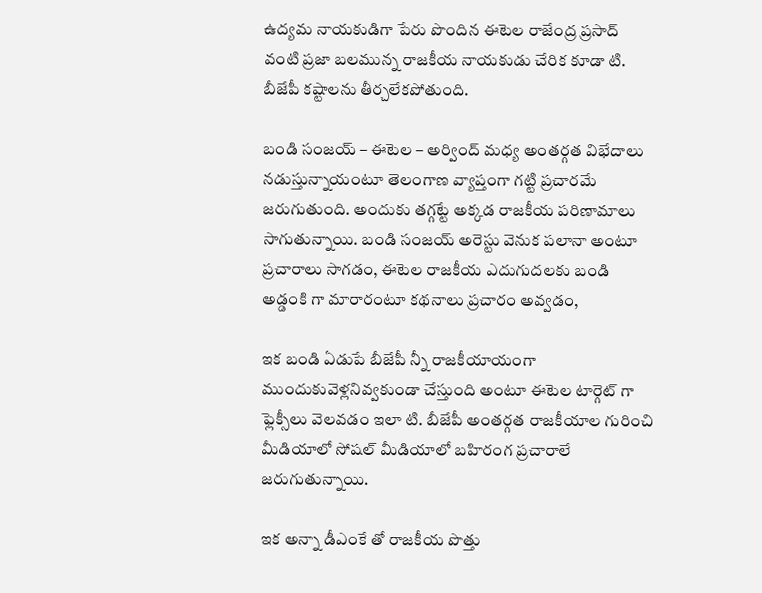ఉద్యమ నాయకుడిగా పేరు పొందిన ఈటెల రాజేంద్ర ప్రసాద్ వంటి ప్రజా బలమున్న రాజకీయ నాయకుడు చేరిక కూడా టి. బీజేపీ కష్టాలను తీర్చలేకపోతుంది.

బండి సంజయ్ – ఈటెల – అర్వింద్ మధ్య అంతర్గత విభేదాలు నడుస్తున్నాయంటూ తెలంగాణ వ్యాప్తంగా గట్టి ప్రచారమే జరుగుతుంది. అందుకు తగ్గట్టే అక్కడ రాజకీయ పరిణామాలు సాగుతున్నాయి. బండి సంజయ్ అరెస్టు వెనుక పలానా అంటూ ప్రచారాలు సాగడం, ఈటెల రాజకీయ ఎదుగుదలకు బండి అడ్డంకి గా మారారంటూ కథనాలు ప్రచారం అవ్వడం,

ఇక బండి ఏడుపే బీజేపీ న్నీ రాజకీయాయంగా ముందుకువెళ్లనివ్వకుండా చేస్తుంది అంటూ ఈటెల టార్గెట్ గా ఫ్లెక్సీలు వెలవడం ఇలా టి. బీజేపీ అంతర్గత రాజకీయాల గురించి మీడియాలో సోషల్ మీడియాలో బహిరంగ ప్రచారాలే జరుగుతున్నాయి.

ఇక అన్నా డీఎంకే తో రాజకీయ పొత్తు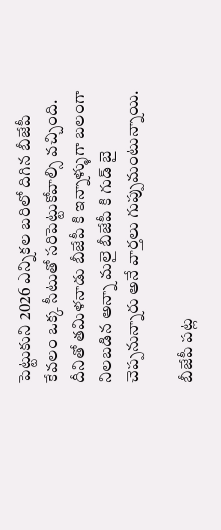పెట్టుకుని 2026 ఎన్నికల బరిలో దిగిన బీజేపీ కేవలం ఒక్క సీటుతో సరిపెట్టుకోవాల్సి వచ్చింది. దీనితో తమిళనాడు బీజేపీ కి ఇన్నాళ్ళుగా బలంగా నిలబడిన అన్నా మలై బీజేపీ కి గుడ్ బై చెప్పనున్నారు అనే వార్తలు గుప్పుమంటున్నాయి.

బీజేపీ పట్ల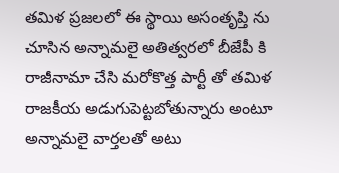తమిళ ప్రజలలో ఈ స్థాయి అసంతృప్తి ను చూసిన అన్నామలై అతిత్వరలో బీజేపీ కి రాజీనామా చేసి మరోకొత్త పార్టీ తో తమిళ రాజకీయ అడుగుపెట్టబోతున్నారు అంటూ అన్నామలై వార్తలతో అటు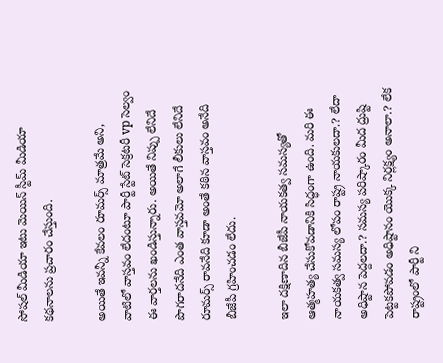సోషల్ మీడియా ఇటు మెయిన్ స్టీమ్ మీడియా కథనాలను ప్రచారం చేస్తుంది.

అయితే ఇవన్నీ కేవలం రూమర్స్ మాత్రమే అని, వాటిలో వాస్తవం లేదంటూ పార్టీ స్టేట్ సెక్రటరీ vp సెల్వం ఈ వార్తలను ఖండిస్తున్నారు. అయితే నిప్పు లేనిదే పొగరాదనేది ఎంత వాస్తవమో అలాగే లీకులు లేనిదే రూమర్స్ రావనేది కూడా అంతే కఠిన వాస్తవం అనేది బీజేపీ గ్రహించడం లేదు.

ఇలా దక్షిణాదిన బీజేపీ నాయకత్వ సమస్యతో ఆత్మహత్య చేసుకోవడానికి సిద్ధంగా ఉంది. మరి ఈ నాయకత్వ సమస్య లోపం రాష్ట్ర నాయకులదా.? లేదా అధిష్టాన పెద్దలదా.? సమస్య పరిష్కారం మీద ద్రుష్టి పెట్టకపోవడం అధిష్టానం యొక్క నిర్లక్ష్యం అనాలా.? లేక రాష్ట్రంలో పార్టీ ని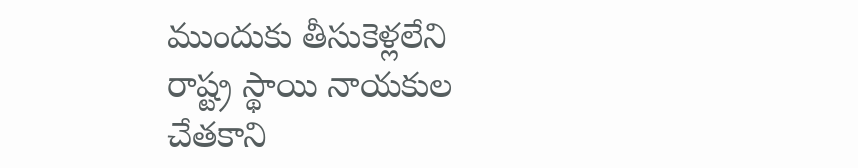ముందుకు తీసుకెళ్లలేని రాష్ట్ర స్థాయి నాయకుల చేతకాని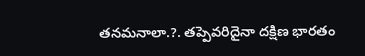తనమనాలా.?. తప్పెవరిదైనా దక్షిణ భారతం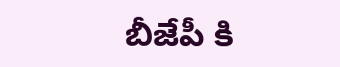బీజేపీ కి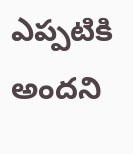ఎప్పటికి అందని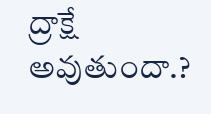ద్రాక్షే అవుతుందా.?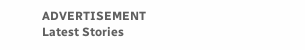ADVERTISEMENT
Latest Stories